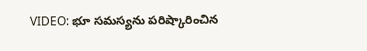VIDEO: భూ సమస్యను పరిష్కారించిన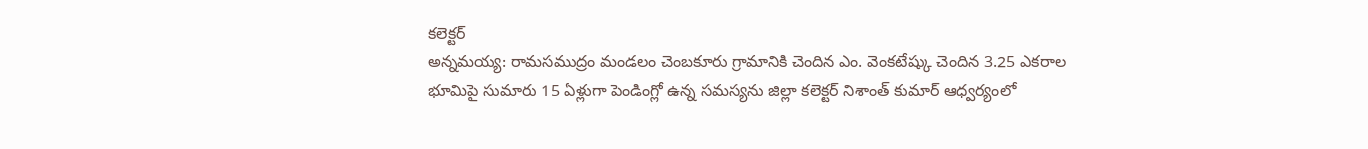కలెక్టర్
అన్నమయ్య: రామసముద్రం మండలం చెంబకూరు గ్రామానికి చెందిన ఎం. వెంకటేష్కు చెందిన 3.25 ఎకరాల భూమిపై సుమారు 15 ఏళ్లుగా పెండింగ్లో ఉన్న సమస్యను జిల్లా కలెక్టర్ నిశాంత్ కుమార్ ఆధ్వర్యంలో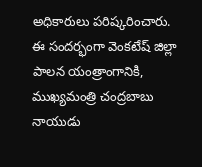అధికారులు పరిష్కరించారు. ఈ సందర్భంగా వెంకటేష్ జిల్లా పాలన యంత్రాంగానికి, ముఖ్యమంత్రి చంద్రబాబు నాయుడు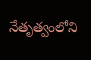నేతృత్వంలోని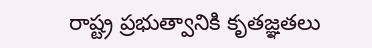రాష్ట్ర ప్రభుత్వానికి కృతజ్ఞతలు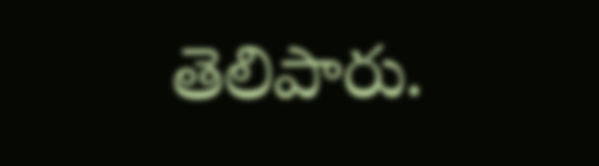తెలిపారు.